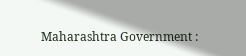Maharashtra Government :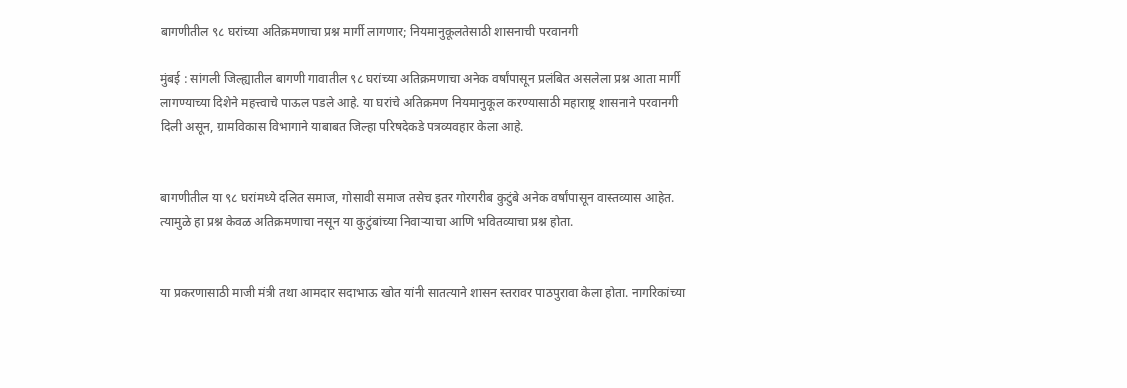बागणीतील ९८ घरांच्या अतिक्रमणाचा प्रश्न मार्गी लागणार; नियमानुकूलतेसाठी शासनाची परवानगी

मुंबई : सांगली जिल्ह्यातील बागणी गावातील ९८ घरांच्या अतिक्रमणाचा अनेक वर्षांपासून प्रलंबित असलेला प्रश्न आता मार्गी लागण्याच्या दिशेने महत्त्वाचे पाऊल पडले आहे. या घरांचे अतिक्रमण नियमानुकूल करण्यासाठी महाराष्ट्र शासनाने परवानगी दिली असून, ग्रामविकास विभागाने याबाबत जिल्हा परिषदेकडे पत्रव्यवहार केला आहे.


बागणीतील या ९८ घरांमध्ये दलित समाज, गोसावी समाज तसेच इतर गोरगरीब कुटुंबे अनेक वर्षांपासून वास्तव्यास आहेत. त्यामुळे हा प्रश्न केवळ अतिक्रमणाचा नसून या कुटुंबांच्या निवाऱ्याचा आणि भवितव्याचा प्रश्न होता.


या प्रकरणासाठी माजी मंत्री तथा आमदार सदाभाऊ खोत यांनी सातत्याने शासन स्तरावर पाठपुरावा केला होता. नागरिकांच्या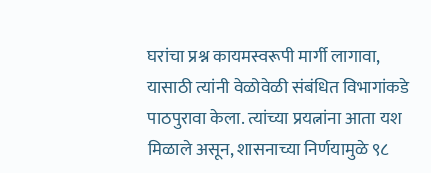घरांचा प्रश्न कायमस्वरूपी मार्गी लागावा, यासाठी त्यांनी वेळोवेळी संबंधित विभागांकडे पाठपुरावा केला. त्यांच्या प्रयत्नांना आता यश मिळाले असून, शासनाच्या निर्णयामुळे ९८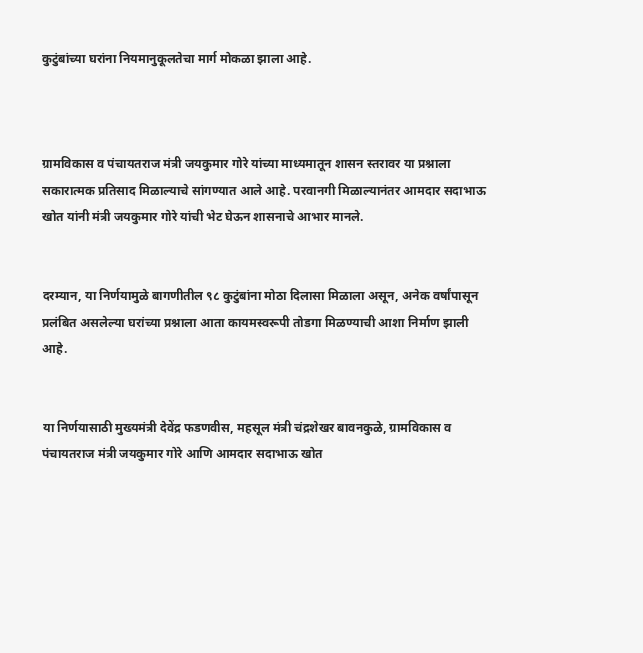कुटुंबांच्या घरांना नियमानुकूलतेचा मार्ग मोकळा झाला आहे.



ग्रामविकास व पंचायतराज मंत्री जयकुमार गोरे यांच्या माध्यमातून शासन स्तरावर या प्रश्नाला सकारात्मक प्रतिसाद मिळाल्याचे सांगण्यात आले आहे. परवानगी मिळाल्यानंतर आमदार सदाभाऊ खोत यांनी मंत्री जयकुमार गोरे यांची भेट घेऊन शासनाचे आभार मानले.


दरम्यान, या निर्णयामुळे बागणीतील ९८ कुटुंबांना मोठा दिलासा मिळाला असून, अनेक वर्षांपासून प्रलंबित असलेल्या घरांच्या प्रश्नाला आता कायमस्वरूपी तोडगा मिळण्याची आशा निर्माण झाली आहे.


या निर्णयासाठी मुख्यमंत्री देवेंद्र फडणवीस, महसूल मंत्री चंद्रशेखर बावनकुळे, ग्रामविकास व पंचायतराज मंत्री जयकुमार गोरे आणि आमदार सदाभाऊ खोत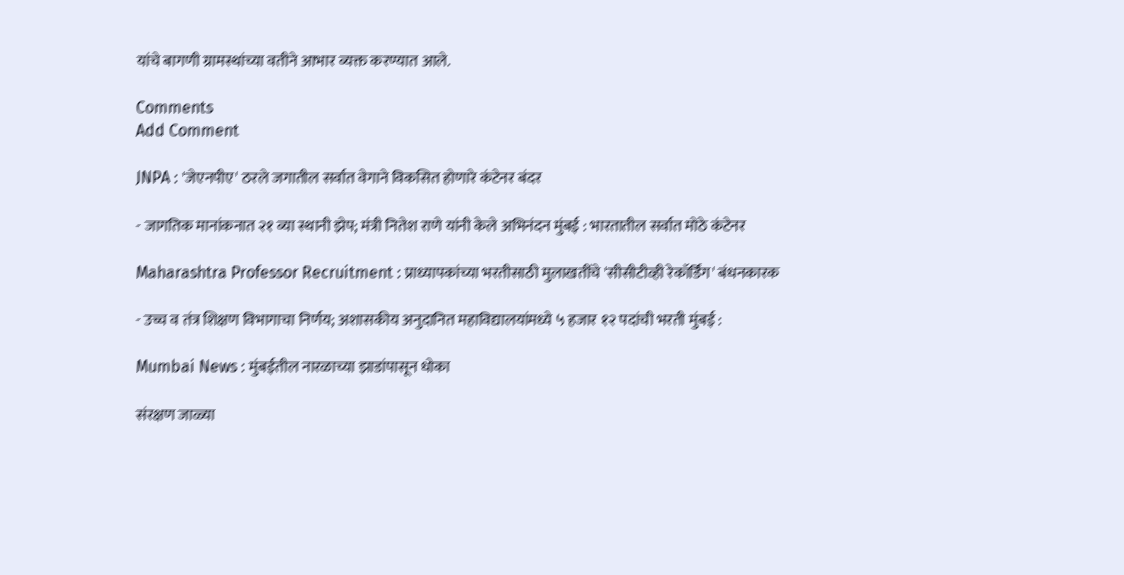यांचे बागणी ग्रामस्थांच्या वतीने आभार व्यक्त करण्यात आले.

Comments
Add Comment

JNPA : 'जेएनपीए' ठरले जगातील सर्वात वेगाने विकसित होणारे कंटेनर बंदर

- जागतिक मानांकनात २१ व्या स्थानी झेप; मंत्री नितेश राणे यांनी केले अभिनंदन मुंबई : भारतातील सर्वात मोठे कंटेनर

Maharashtra Professor Recruitment : प्राध्यापकांच्या भरतीसाठी मुलाखतींचे 'सीसीटीव्ही रेकॉर्डिंग' बंधनकारक

- उच्च व तंत्र शिक्षण विभागाचा निर्णय; अशासकीय अनुदानित महाविद्यालयांमध्ये ५ हजार १२ पदांची भरती मुंबई :

Mumbai News : मुंबईतील नारळाच्या झाडांपासून धोका

संरक्षण जाळ्या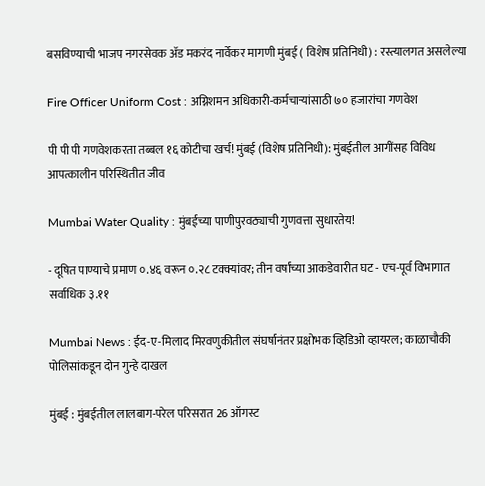बसविण्याची भाजप नगरसेवक अ‍ॅड मकरंद नार्वेकर मागणी मुंबई ( विशेष प्रतिनिधी) : रस्त्यालगत असलेल्या

Fire Officer Uniform Cost : अग्निशमन अधिकारी-कर्मचाऱ्यांसाठी ७० हजारांचा गणवेश

पी पी पी गणवेशकरता तब्बल १६ कोटीचा खर्च! मुंबई (विशेष प्रतिनिधी): मुंबईतील आगींसह विविध आपत्कालीन परिस्थितीत जीव

Mumbai Water Quality : मुंबईच्या पाणीपुरवठ्याची गुणवत्ता सुधारतेय!

- दूषित पाण्याचे प्रमाण ०.४६ वरून ०.२८ टक्क्यांवर; तीन वर्षांच्या आकडेवारीत घट - एच-पूर्व विभागात सर्वाधिक ३.११

Mumbai News : ईद-ए-मिलाद मिरवणुकीतील संघर्षानंतर प्रक्षोभक व्हिडिओ व्हायरल; काळाचौकी पोलिसांकडून दोन गुन्हे दाखल

मुंबई : मुंबईतील लालबाग-परेल परिसरात 26 ऑगस्ट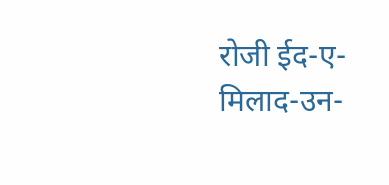रोजी ईद-ए-मिलाद-उन-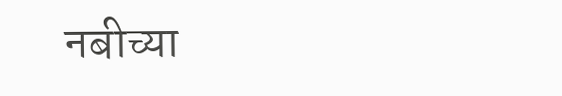नबीच्या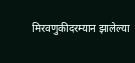मिरवणुकीदरम्यान झालेल्या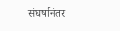संघर्षानंतर